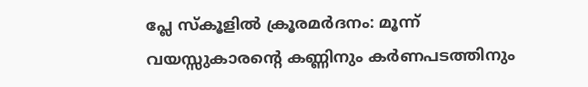പ്ലേ സ്കൂളിൽ ക്രൂരമർദനം: മൂന്ന് വയസ്സുകാരന്റെ കണ്ണിനും കർണപടത്തിനും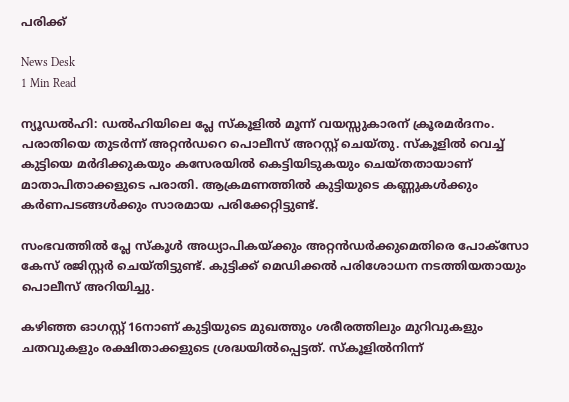പരിക്ക്

News Desk
1 Min Read

ന്യൂഡൽഹി: ഡൽഹിയിലെ പ്ലേ സ്കൂളിൽ മൂന്ന് വയസ്സുകാരന് ക്രൂരമർദനം. പരാതിയെ തുടർന്ന് അറ്റൻഡറെ പൊലീസ് അറസ്റ്റ് ചെയ്തു. സ്കൂളിൽ വെച്ച് കുട്ടിയെ മർദിക്കുകയും കസേരയിൽ കെട്ടിയിടുകയും ചെയ്തതായാണ് മാതാപിതാക്കളുടെ പരാതി. ആക്രമണത്തിൽ കുട്ടിയുടെ കണ്ണുകൾക്കും കർണപടങ്ങൾക്കും സാരമായ പരിക്കേറ്റിട്ടുണ്ട്.

സംഭവത്തിൽ പ്ലേ സ്കൂൾ അധ്യാപികയ്ക്കും അറ്റൻഡർക്കുമെതിരെ പോക്സോ കേസ് രജിസ്റ്റർ ചെയ്തിട്ടുണ്ട്. കുട്ടിക്ക് മെഡിക്കൽ പരിശോധന നടത്തിയതായും പൊലീസ് അറിയിച്ചു.

കഴിഞ്ഞ ഓഗസ്റ്റ് 16നാണ് കുട്ടിയുടെ മുഖത്തും ശരീരത്തിലും മുറിവുകളും ചതവുകളും രക്ഷിതാക്കളുടെ ശ്രദ്ധയിൽപ്പെട്ടത്. സ്കൂളിൽനിന്ന്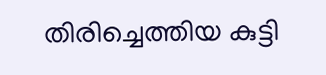തിരിച്ചെത്തിയ കുട്ടി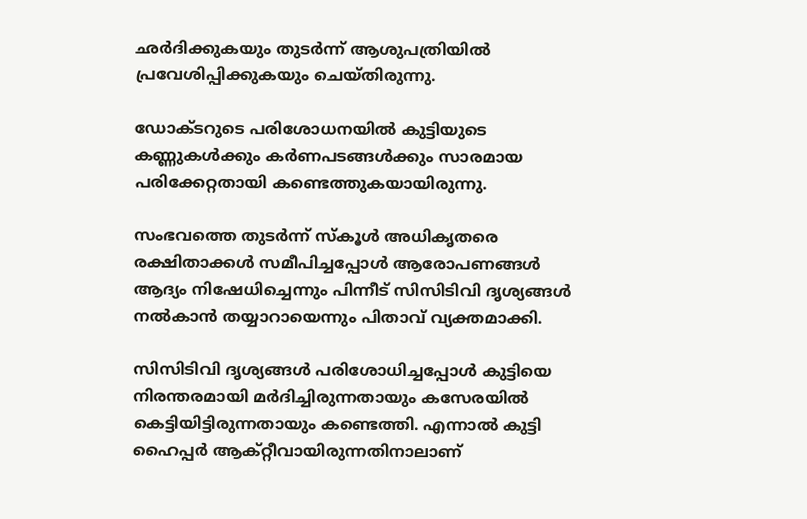ഛർദിക്കുകയും തുടർന്ന് ആശുപത്രിയിൽ പ്രവേശിപ്പിക്കുകയും ചെയ്തിരുന്നു.

ഡോക്ടറുടെ പരിശോധനയിൽ കുട്ടിയുടെ കണ്ണുകൾക്കും കർണപടങ്ങൾക്കും സാരമായ പരിക്കേറ്റതായി കണ്ടെത്തുകയായിരുന്നു.

സംഭവത്തെ തുടർന്ന് സ്കൂൾ അധികൃതരെ രക്ഷിതാക്കൾ സമീപിച്ചപ്പോൾ ആരോപണങ്ങൾ ആദ്യം നിഷേധിച്ചെന്നും പിന്നീട് സിസിടിവി ദൃശ്യങ്ങൾ നൽകാൻ തയ്യാറായെന്നും പിതാവ് വ്യക്തമാക്കി.

സിസിടിവി ദൃശ്യങ്ങൾ പരിശോധിച്ചപ്പോൾ കുട്ടിയെ നിരന്തരമായി മർദിച്ചിരുന്നതായും കസേരയിൽ കെട്ടിയിട്ടിരുന്നതായും കണ്ടെത്തി. എന്നാൽ കുട്ടി ഹൈപ്പർ ആക്റ്റീവായിരുന്നതിനാലാണ്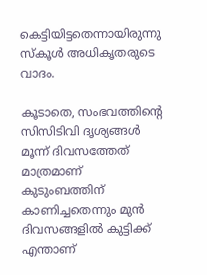കെട്ടിയിട്ടതെന്നായിരുന്നു സ്കൂൾ അധികൃതരുടെ വാദം.

കൂടാതെ, സംഭവത്തിന്റെ സിസിടിവി ദൃശ്യങ്ങൾ മൂന്ന് ദിവസത്തേത് മാത്രമാണ് കുടുംബത്തിന് കാണിച്ചതെന്നും മുൻ ദിവസങ്ങളിൽ കുട്ടിക്ക് എന്താണ്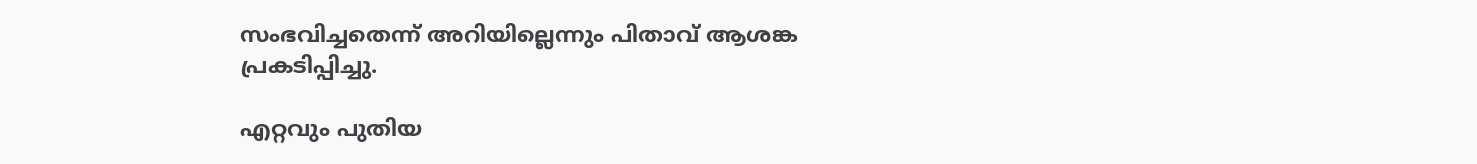സംഭവിച്ചതെന്ന് അറിയില്ലെന്നും പിതാവ് ആശങ്ക പ്രകടിപ്പിച്ചു.

എറ്റവും പുതിയ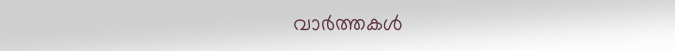വാർത്തകൾ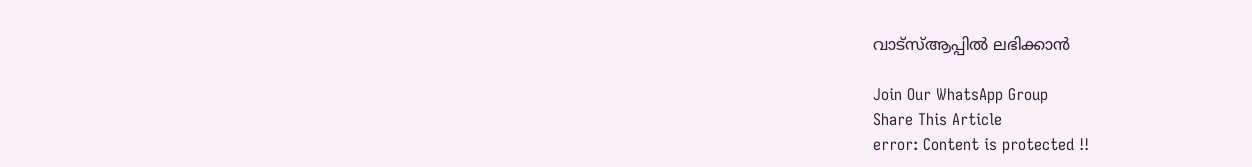വാട്സ്ആപ്പിൽ ലഭിക്കാൻ

Join Our WhatsApp Group
Share This Article
error: Content is protected !!